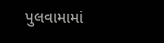પુલવામામાં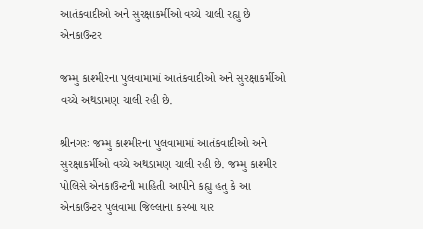આતંકવાદીઓ અને સુરક્ષાકર્મીઓ વચ્ચે ચાલી રહ્યુ છે એનકાઉન્ટર

જમ્મુ કાશ્મીરના પુલવામામાં આતંકવાદીઓ અને સુરક્ષાકર્મીઓ વચ્ચે અથડામણ ચાલી રહી છે.

શ્રીનગરઃ જમ્મુ કાશ્મીરના પુલવામામાં આતંકવાદીઓ અને સુરક્ષાકર્મીઓ વચ્ચે અથડામણ ચાલી રહી છે. જમ્મુ કાશ્મીર પોલિસે એનકાઉન્ટની માહિતી આપીને કહ્યુ હતુ કે આ એનકાઉન્ટર પુલવામા જિલ્લાના કસ્બા યાર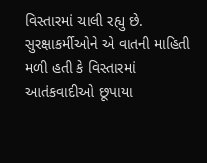વિસ્તારમાં ચાલી રહ્યુ છે. સુરક્ષાકર્મીઓને એ વાતની માહિતી મળી હતી કે વિસ્તારમાં આતંકવાદીઓ છૂપાયા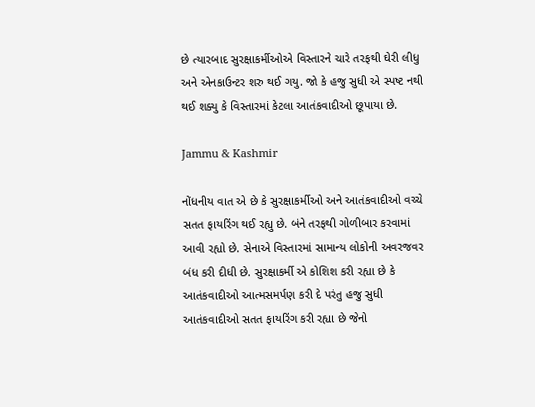છે ત્યારબાદ સુરક્ષાકર્મીઓએ વિસ્તારને ચારે તરફથી ઘેરી લીધુ અને એનકાઉન્ટર શરુ થઈ ગયુ. જો કે હજુ સુધી એ સ્પષ્ટ નથી થઈ શક્યુ કે વિસ્તારમાં કેટલા આતંકવાદીઓ છૂપાયા છે.

Jammu & Kashmir

નોંધનીય વાત એ છે કે સુરક્ષાકર્મીઓ અને આતંકવાદીઓ વચ્ચે સતત ફાયરિંગ થઈ રહ્યુ છે. બંને તરફથી ગોળીબાર કરવામાં આવી રહ્યો છે. સેનાએ વિસ્તારમાં સામાન્ય લોકોની અવરજવર બંધ કરી દીધી છે. સુરક્ષાકર્મી એ કોશિશ કરી રહ્યા છે કે આતંકવાદીઓ આત્મસમર્પણ કરી દે પરંતુ હજુ સુધી આતંકવાદીઓ સતત ફાયરિંગ કરી રહ્યા છે જેનો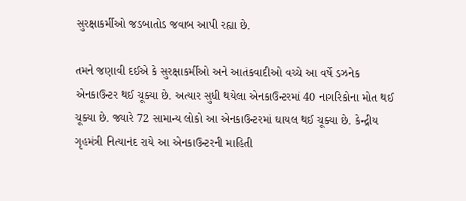સુરક્ષાકર્મીઓ જડબાતોડ જવાબ આપી રહ્યા છે.

તમને જણાવી દઈએ કે સુરક્ષાકર્મીઓ અને આતંકવાદીઓ વચ્ચે આ વર્ષે ડઝનેક એનકાઉન્ટર થઈ ચૂક્યા છે. અત્યાર સુધી થયેલા એનકાઉન્ટરમાં 40 નાગરિકોના મોત થઈ ચૂક્યા છે. જ્યારે 72 સામાન્ય લોકો આ એનકાઉન્ટરમાં ઘાયલ થઈ ચૂક્યા છે. કેન્દ્રીય ગૃહમંત્રી નિત્યાનંદ રાયે આ એનકાઉન્ટરની માહિતી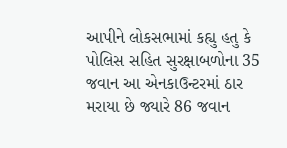આપીને લોકસભામાં કહ્યુ હતુ કે પોલિસ સહિત સુરક્ષાબળોના 35 જવાન આ એનકાઉન્ટરમાં ઠાર મરાયા છે જ્યારે 86 જવાન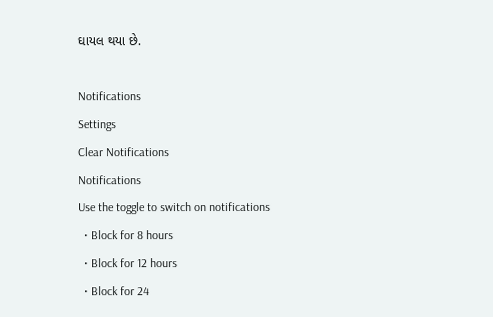ઘાયલ થયા છે.

Notifications
Settings
Clear Notifications
Notifications
Use the toggle to switch on notifications
  • Block for 8 hours
  • Block for 12 hours
  • Block for 24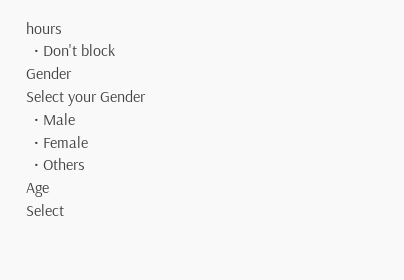hours
  • Don't block
Gender
Select your Gender
  • Male
  • Female
  • Others
Age
Select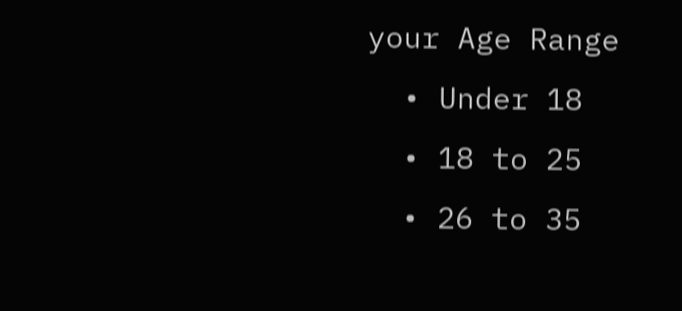your Age Range
  • Under 18
  • 18 to 25
  • 26 to 35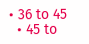• 36 to 45
  • 45 to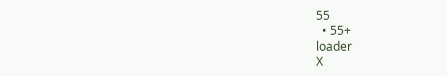55
  • 55+
loader
X